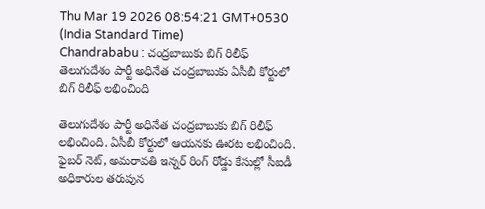Thu Mar 19 2026 08:54:21 GMT+0530 (India Standard Time)
Chandrababu : చంద్రబాబుకు బిగ్ రిలీఫ్
తెలుగుదేశం పార్టీ అధినేత చంద్రబాబుకు ఏసీబీ కోర్టులో బిగ్ రిలీఫ్ లభించింది

తెలుగుదేశం పార్టీ అధినేత చంద్రబాబుకు బిగ్ రిలీఫ్ లభించింది. ఏసీబీ కోర్టులో ఆయనకు ఊరట లభించింది. ఫైబర్ నెట్, అమరావతి ఇన్నర్ రింగ్ రోడ్డు కేసుల్లో సీఐడీ అధికారుల తరుపున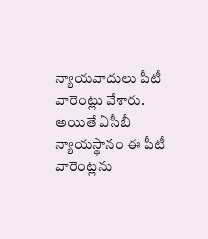న్యాయవాదులు పీటీ వారెంట్లు వేశారు. అయితే ఏసీబీ న్యాయస్థానం ఈ పీటీ వారెంట్లను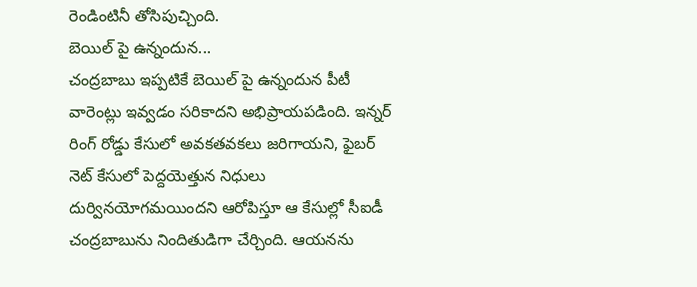రెండింటినీ తోసిపుచ్చింది.
బెయిల్ పై ఉన్నందున...
చంద్రబాబు ఇప్పటికే బెయిల్ పై ఉన్నందున పీటీ వారెంట్లు ఇవ్వడం సరికాదని అభిప్రాయపడింది. ఇన్నర్ రింగ్ రోడ్డు కేసులో అవకతవకలు జరిగాయని, ఫైబర్ నెట్ కేసులో పెద్దయెత్తున నిధులు దుర్వినయోగమయిందని ఆరోపిస్తూ ఆ కేసుల్లో సీఐడీ చంద్రబాబును నిందితుడిగా చేర్చింది. ఆయనను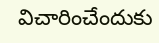విచారించేందుకు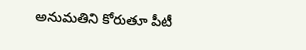అనుమతిని కోరుతూ పీటీ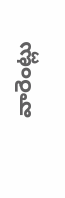వారెంట్లు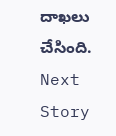దాఖలు చేసింది.
Next Story